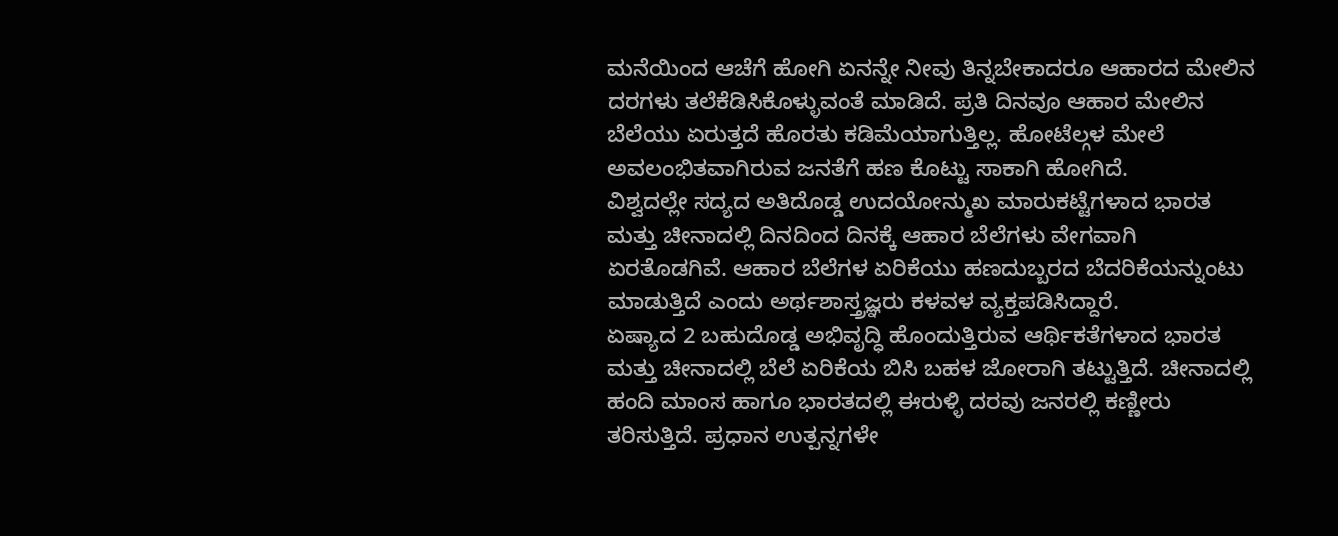ಮನೆಯಿಂದ ಆಚೆಗೆ ಹೋಗಿ ಏನನ್ನೇ ನೀವು ತಿನ್ನಬೇಕಾದರೂ ಆಹಾರದ ಮೇಲಿನ ದರಗಳು ತಲೆಕೆಡಿಸಿಕೊಳ್ಳುವಂತೆ ಮಾಡಿದೆ. ಪ್ರತಿ ದಿನವೂ ಆಹಾರ ಮೇಲಿನ ಬೆಲೆಯು ಏರುತ್ತದೆ ಹೊರತು ಕಡಿಮೆಯಾಗುತ್ತಿಲ್ಲ. ಹೋಟೆಲ್ಗಳ ಮೇಲೆ ಅವಲಂಭಿತವಾಗಿರುವ ಜನತೆಗೆ ಹಣ ಕೊಟ್ಟು ಸಾಕಾಗಿ ಹೋಗಿದೆ.
ವಿಶ್ವದಲ್ಲೇ ಸದ್ಯದ ಅತಿದೊಡ್ಡ ಉದಯೋನ್ಮುಖ ಮಾರುಕಟ್ಟೆಗಳಾದ ಭಾರತ ಮತ್ತು ಚೀನಾದಲ್ಲಿ ದಿನದಿಂದ ದಿನಕ್ಕೆ ಆಹಾರ ಬೆಲೆಗಳು ವೇಗವಾಗಿ ಏರತೊಡಗಿವೆ. ಆಹಾರ ಬೆಲೆಗಳ ಏರಿಕೆಯು ಹಣದುಬ್ಬರದ ಬೆದರಿಕೆಯನ್ನುಂಟು ಮಾಡುತ್ತಿದೆ ಎಂದು ಅರ್ಥಶಾಸ್ತ್ರಜ್ಞರು ಕಳವಳ ವ್ಯಕ್ತಪಡಿಸಿದ್ದಾರೆ.
ಏಷ್ಯಾದ 2 ಬಹುದೊಡ್ಡ ಅಭಿವೃದ್ಧಿ ಹೊಂದುತ್ತಿರುವ ಆರ್ಥಿಕತೆಗಳಾದ ಭಾರತ ಮತ್ತು ಚೀನಾದಲ್ಲಿ ಬೆಲೆ ಏರಿಕೆಯ ಬಿಸಿ ಬಹಳ ಜೋರಾಗಿ ತಟ್ಟುತ್ತಿದೆ. ಚೀನಾದಲ್ಲಿ ಹಂದಿ ಮಾಂಸ ಹಾಗೂ ಭಾರತದಲ್ಲಿ ಈರುಳ್ಳಿ ದರವು ಜನರಲ್ಲಿ ಕಣ್ಣೀರು ತರಿಸುತ್ತಿದೆ. ಪ್ರಧಾನ ಉತ್ಪನ್ನಗಳೇ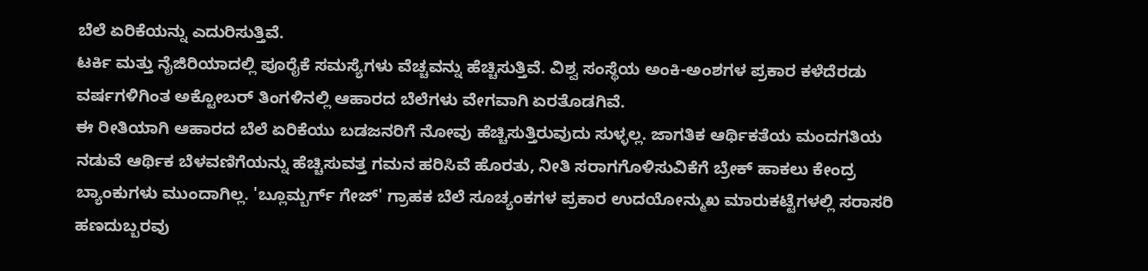ಬೆಲೆ ಏರಿಕೆಯನ್ನು ಎದುರಿಸುತ್ತಿವೆ.
ಟರ್ಕಿ ಮತ್ತು ನೈಜಿರಿಯಾದಲ್ಲಿ ಪೂರೈಕೆ ಸಮಸ್ಯೆಗಳು ವೆಚ್ಚವನ್ನು ಹೆಚ್ಚಿಸುತ್ತಿವೆ. ವಿಶ್ವ ಸಂಸ್ಥೆಯ ಅಂಕಿ-ಅಂಶಗಳ ಪ್ರಕಾರ ಕಳೆದೆರಡು ವರ್ಷಗಳಿಗಿಂತ ಅಕ್ಟೋಬರ್ ತಿಂಗಳಿನಲ್ಲಿ ಆಹಾರದ ಬೆಲೆಗಳು ವೇಗವಾಗಿ ಏರತೊಡಗಿವೆ.
ಈ ರೀತಿಯಾಗಿ ಆಹಾರದ ಬೆಲೆ ಏರಿಕೆಯು ಬಡಜನರಿಗೆ ನೋವು ಹೆಚ್ಚಿಸುತ್ತಿರುವುದು ಸುಳ್ಳಲ್ಲ. ಜಾಗತಿಕ ಆರ್ಥಿಕತೆಯ ಮಂದಗತಿಯ ನಡುವೆ ಆರ್ಥಿಕ ಬೆಳವಣಿಗೆಯನ್ನು ಹೆಚ್ಚಿಸುವತ್ತ ಗಮನ ಹರಿಸಿವೆ ಹೊರತು, ನೀತಿ ಸರಾಗಗೊಳಿಸುವಿಕೆಗೆ ಬ್ರೇಕ್ ಹಾಕಲು ಕೇಂದ್ರ ಬ್ಯಾಂಕುಗಳು ಮುಂದಾಗಿಲ್ಲ. 'ಬ್ಲೂಮ್ಬರ್ಗ್ ಗೇಜ್' ಗ್ರಾಹಕ ಬೆಲೆ ಸೂಚ್ಯಂಕಗಳ ಪ್ರಕಾರ ಉದಯೋನ್ಮುಖ ಮಾರುಕಟ್ಟೆಗಳಲ್ಲಿ ಸರಾಸರಿ ಹಣದುಬ್ಬರವು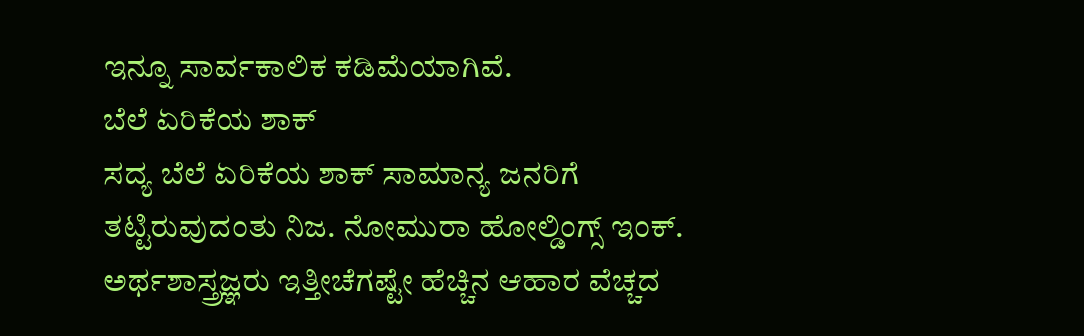ಇನ್ನೂ ಸಾರ್ವಕಾಲಿಕ ಕಡಿಮೆಯಾಗಿವೆ.
ಬೆಲೆ ಏರಿಕೆಯ ಶಾಕ್
ಸದ್ಯ ಬೆಲೆ ಏರಿಕೆಯ ಶಾಕ್ ಸಾಮಾನ್ಯ ಜನರಿಗೆ ತಟ್ಟಿರುವುದಂತು ನಿಜ. ನೋಮುರಾ ಹೋಲ್ಡಿಂಗ್ಸ್ ಇಂಕ್. ಅರ್ಥಶಾಸ್ತ್ರಜ್ಞರು ಇತ್ತೀಚೆಗಷ್ಟೇ ಹೆಚ್ಚಿನ ಆಹಾರ ವೆಚ್ಚದ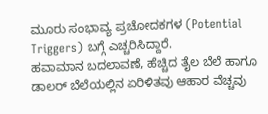ಮೂರು ಸಂಭಾವ್ಯ ಪ್ರಚೋದಕಗಳ (Potential Triggers) ಬಗ್ಗೆ ಎಚ್ಚರಿಸಿದ್ದಾರೆ.
ಹವಾಮಾನ ಬದಲಾವಣೆ, ಹೆಚ್ಚಿದ ತೈಲ ಬೆಲೆ ಹಾಗೂ ಡಾಲರ್ ಬೆಲೆಯಲ್ಲಿನ ಏರಿಳಿತವು ಆಹಾರ ವೆಚ್ಚವು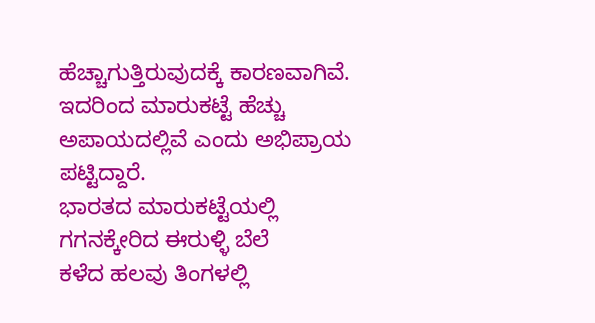ಹೆಚ್ಚಾಗುತ್ತಿರುವುದಕ್ಕೆ ಕಾರಣವಾಗಿವೆ. ಇದರಿಂದ ಮಾರುಕಟ್ಟೆ ಹೆಚ್ಚು ಅಪಾಯದಲ್ಲಿವೆ ಎಂದು ಅಭಿಪ್ರಾಯ ಪಟ್ಟಿದ್ದಾರೆ.
ಭಾರತದ ಮಾರುಕಟ್ಟೆಯಲ್ಲಿ ಗಗನಕ್ಕೇರಿದ ಈರುಳ್ಳಿ ಬೆಲೆ
ಕಳೆದ ಹಲವು ತಿಂಗಳಲ್ಲಿ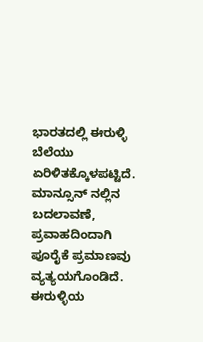ಭಾರತದಲ್ಲಿ ಈರುಳ್ಳಿ ಬೆಲೆಯು ಏರಿಳಿತಕ್ಕೊಳಪಟ್ಟಿದೆ. ಮಾನ್ಸೂನ್ ನಲ್ಲಿನ ಬದಲಾವಣೆ, ಪ್ರವಾಹದಿಂದಾಗಿ ಪೂರೈಕೆ ಪ್ರಮಾಣವು ವ್ಯತ್ಯಯಗೊಂಡಿದೆ. ಈರುಳ್ಳಿಯ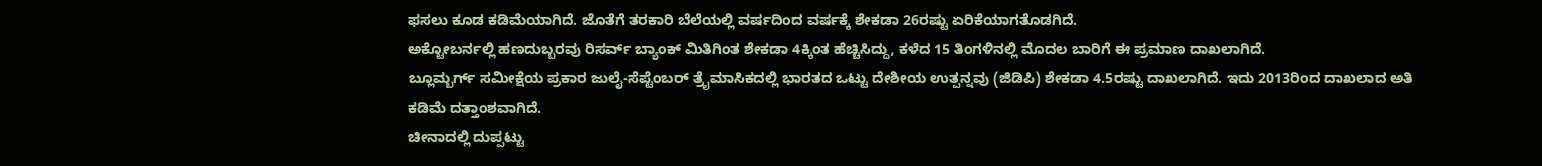ಫಸಲು ಕೂಡ ಕಡಿಮೆಯಾಗಿದೆ. ಜೊತೆಗೆ ತರಕಾರಿ ಬೆಲೆಯಲ್ಲಿ ವರ್ಷದಿಂದ ವರ್ಷಕ್ಕೆ ಶೇಕಡಾ 26ರಷ್ಟು ಏರಿಕೆಯಾಗತೊಡಗಿದೆ.
ಅಕ್ಟೋಬರ್ನಲ್ಲಿ ಹಣದುಬ್ಬರವು ರಿಸರ್ವ್ ಬ್ಯಾಂಕ್ ಮಿತಿಗಿಂತ ಶೇಕಡಾ 4ಕ್ಕಿಂತ ಹೆಚ್ಚಿಸಿದ್ದು, ಕಳೆದ 15 ತಿಂಗಳಿನಲ್ಲಿ ಮೊದಲ ಬಾರಿಗೆ ಈ ಪ್ರಮಾಣ ದಾಖಲಾಗಿದೆ.
ಬ್ಲೂಮ್ಬರ್ಗ್ ಸಮೀಕ್ಷೆಯ ಪ್ರಕಾರ ಜುಲೈ-ಸೆಪ್ಟೆಂಬರ್ ತ್ರೈಮಾಸಿಕದಲ್ಲಿ ಭಾರತದ ಒಟ್ಟು ದೇಶೀಯ ಉತ್ಪನ್ನವು (ಜಿಡಿಪಿ) ಶೇಕಡಾ 4.5ರಷ್ಟು ದಾಖಲಾಗಿದೆ. ಇದು 2013ರಿಂದ ದಾಖಲಾದ ಅತಿ ಕಡಿಮೆ ದತ್ತಾಂಶವಾಗಿದೆ.
ಚೀನಾದಲ್ಲಿ ದುಪ್ಪಟ್ಟು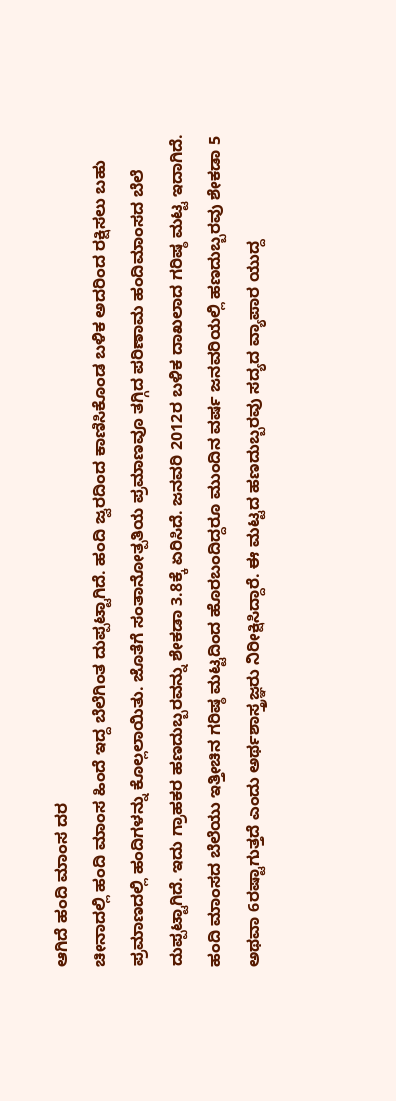ಆಗಿದೆ ಹಂದಿ ಮಾಂಸ ದರ
ಚೀನಾದಲ್ಲಿ ಹಂದಿ ಮಾಂಸ ಹಿಂದೆ ಇದ್ದ ಬೆಲೆಗಿಂತ ದುಪ್ಪಟ್ಟಾಗಿದೆ. ಹಂದಿ ಜ್ವರದಿಂದ ಕಾಣಿಸಿಕೊಂಡ ಬಳಿಕ ಅದರಿಂದ ರಕ್ಷಿಸಲು ಬಹು ಪ್ರಮಾಣದಲ್ಲಿ ಹಂದಿಗಳನ್ನು ಕೊಲ್ಲಲಾಯಿತು. ಜೊತೆಗೆ ಸಂತಾನೋತ್ಪತಿಯ ಪ್ರಮಾಣವೂ ತಗ್ಗಿದ ಪರಿಣಾಮ ಹಂದಿಮಾಂಸದ ಬೆಲೆ ದುಪ್ಪಟ್ಟಾಗಿದೆ. ಇದು ಗ್ರಾಹಕರ ಹಣದುಬ್ಬರವನ್ನು ಶೇಕಡಾ 3.8ಕ್ಕೆ ಏರಿಸಿದೆ. ಜನವರಿ 2012ರ ಬಳಿಕ ದಾಖಲಾದ ಗರಿಷ್ಠ ಮಟ್ಟ ಇದಾಗಿದೆ.
ಹಂದಿ ಮಾಂಸದ ಬೆಲೆಯು ಇತ್ತೀಚಿನ ಗರಿಷ್ಠ ಮಟ್ಟದಿಂದ ಹೊರಬಂದಿದ್ದರೂ ಮುಂದಿನ ವರ್ಷ ಜನವರಿಯಲ್ಲಿ ಹಣದುಬ್ಬರವು ಶೇಕಡಾ 5 ಅಥವಾ 6ರಷ್ಟಾಗುತ್ತದೆ ಎಂದು ಅರ್ಥಶಾಸ್ತ್ರಜ್ಞರು ನಿರೀಕ್ಷಿಸಿದ್ದಾರೆ. ಈ ಮಟ್ಟದ ಹಣದುಬ್ಬರವು ಸದ್ಯದ ವ್ಯಾಪಾರ ಯುದ್ದ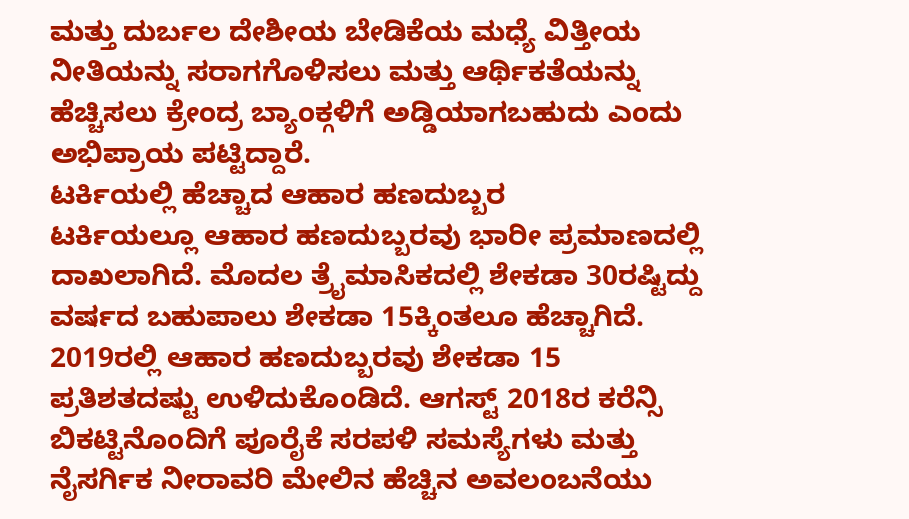ಮತ್ತು ದುರ್ಬಲ ದೇಶೀಯ ಬೇಡಿಕೆಯ ಮಧ್ಯೆ ವಿತ್ತೀಯ ನೀತಿಯನ್ನು ಸರಾಗಗೊಳಿಸಲು ಮತ್ತು ಆರ್ಥಿಕತೆಯನ್ನು ಹೆಚ್ಚಿಸಲು ಕ್ರೇಂದ್ರ ಬ್ಯಾಂಕ್ಗಳಿಗೆ ಅಡ್ಡಿಯಾಗಬಹುದು ಎಂದು ಅಭಿಪ್ರಾಯ ಪಟ್ಟಿದ್ದಾರೆ.
ಟರ್ಕಿಯಲ್ಲಿ ಹೆಚ್ಚಾದ ಆಹಾರ ಹಣದುಬ್ಬರ
ಟರ್ಕಿಯಲ್ಲೂ ಆಹಾರ ಹಣದುಬ್ಬರವು ಭಾರೀ ಪ್ರಮಾಣದಲ್ಲಿ ದಾಖಲಾಗಿದೆ. ಮೊದಲ ತ್ರೈಮಾಸಿಕದಲ್ಲಿ ಶೇಕಡಾ 30ರಷ್ಟಿದ್ದು ವರ್ಷದ ಬಹುಪಾಲು ಶೇಕಡಾ 15ಕ್ಕಿಂತಲೂ ಹೆಚ್ಚಾಗಿದೆ. 2019ರಲ್ಲಿ ಆಹಾರ ಹಣದುಬ್ಬರವು ಶೇಕಡಾ 15 ಪ್ರತಿಶತದಷ್ಟು ಉಳಿದುಕೊಂಡಿದೆ. ಆಗಸ್ಟ್ 2018ರ ಕರೆನ್ಸಿ ಬಿಕಟ್ಟಿನೊಂದಿಗೆ ಪೂರೈಕೆ ಸರಪಳಿ ಸಮಸ್ಯೆಗಳು ಮತ್ತು ನೈಸರ್ಗಿಕ ನೀರಾವರಿ ಮೇಲಿನ ಹೆಚ್ಚಿನ ಅವಲಂಬನೆಯು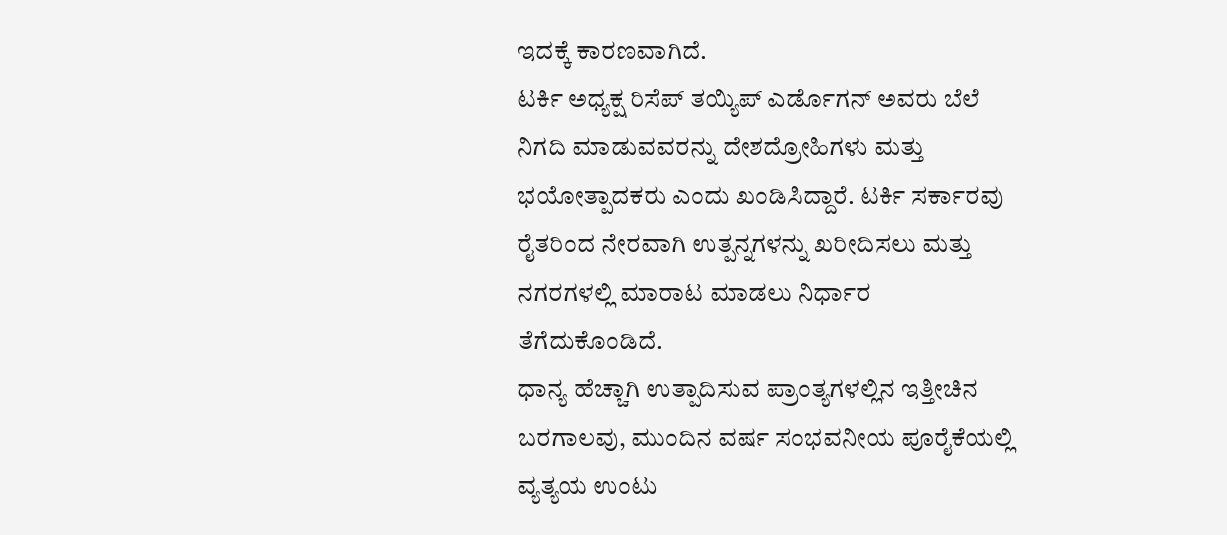ಇದಕ್ಕೆ ಕಾರಣವಾಗಿದೆ.
ಟರ್ಕಿ ಅಧ್ಯಕ್ಷ ರಿಸೆಪ್ ತಯ್ಯಿಪ್ ಎರ್ಡೊಗನ್ ಅವರು ಬೆಲೆ ನಿಗದಿ ಮಾಡುವವರನ್ನು ದೇಶದ್ರೋಹಿಗಳು ಮತ್ತು ಭಯೋತ್ಪಾದಕರು ಎಂದು ಖಂಡಿಸಿದ್ದಾರೆ. ಟರ್ಕಿ ಸರ್ಕಾರವು ರೈತರಿಂದ ನೇರವಾಗಿ ಉತ್ಪನ್ನಗಳನ್ನು ಖರೀದಿಸಲು ಮತ್ತು ನಗರಗಳಲ್ಲಿ ಮಾರಾಟ ಮಾಡಲು ನಿರ್ಧಾರ ತೆಗೆದುಕೊಂಡಿದೆ.
ಧಾನ್ಯ ಹೆಚ್ಚಾಗಿ ಉತ್ಪಾದಿಸುವ ಪ್ರಾಂತ್ಯಗಳಲ್ಲಿನ ಇತ್ತೀಚಿನ ಬರಗಾಲವು, ಮುಂದಿನ ವರ್ಷ ಸಂಭವನೀಯ ಪೂರೈಕೆಯಲ್ಲಿ ವ್ಯತ್ಯಯ ಉಂಟು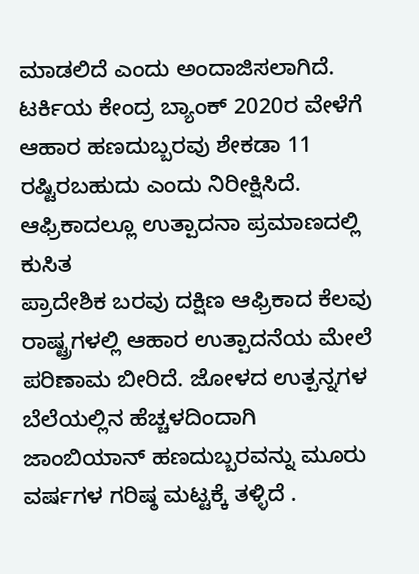ಮಾಡಲಿದೆ ಎಂದು ಅಂದಾಜಿಸಲಾಗಿದೆ. ಟರ್ಕಿಯ ಕೇಂದ್ರ ಬ್ಯಾಂಕ್ 2020ರ ವೇಳೆಗೆ ಆಹಾರ ಹಣದುಬ್ಬರವು ಶೇಕಡಾ 11 ರಷ್ಟಿರಬಹುದು ಎಂದು ನಿರೀಕ್ಷಿಸಿದೆ.
ಆಫ್ರಿಕಾದಲ್ಲೂ ಉತ್ಪಾದನಾ ಪ್ರಮಾಣದಲ್ಲಿ ಕುಸಿತ
ಪ್ರಾದೇಶಿಕ ಬರವು ದಕ್ಷಿಣ ಆಫ್ರಿಕಾದ ಕೆಲವು ರಾಷ್ಟ್ರಗಳಲ್ಲಿ ಆಹಾರ ಉತ್ಪಾದನೆಯ ಮೇಲೆ ಪರಿಣಾಮ ಬೀರಿದೆ. ಜೋಳದ ಉತ್ಪನ್ನಗಳ ಬೆಲೆಯಲ್ಲಿನ ಹೆಚ್ಚಳದಿಂದಾಗಿ ಜಾಂಬಿಯಾನ್ ಹಣದುಬ್ಬರವನ್ನು ಮೂರು ವರ್ಷಗಳ ಗರಿಷ್ಠ ಮಟ್ಟಕ್ಕೆ ತಳ್ಳಿದೆ .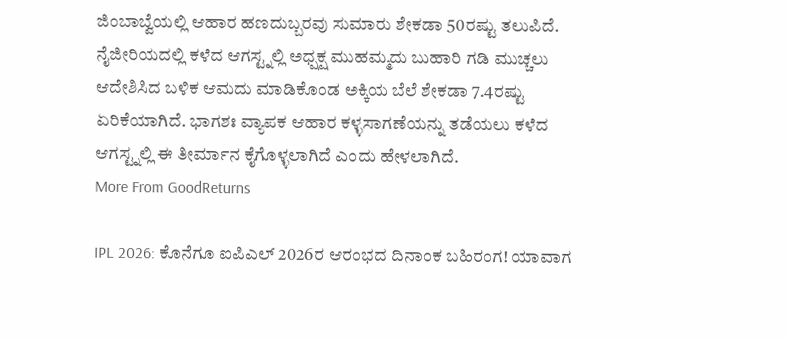ಜಿಂಬಾಬ್ವೆಯಲ್ಲಿ ಆಹಾರ ಹಣದುಬ್ಬರವು ಸುಮಾರು ಶೇಕಡಾ 50ರಷ್ಟು ತಲುಪಿದೆ.
ನೈಜೀರಿಯದಲ್ಲಿ ಕಳೆದ ಆಗಸ್ಟ್ನಲ್ಲಿ ಅಧ್ಷಕ್ಷ ಮುಹಮ್ಮದು ಬುಹಾರಿ ಗಡಿ ಮುಚ್ಚಲು ಆದೇಶಿಸಿದ ಬಳಿಕ ಆಮದು ಮಾಡಿಕೊಂಡ ಅಕ್ಕಿಯ ಬೆಲೆ ಶೇಕಡಾ 7.4ರಷ್ಟು ಏರಿಕೆಯಾಗಿದೆ. ಭಾಗಶಃ ವ್ಯಾಪಕ ಆಹಾರ ಕಳ್ಳಸಾಗಣೆಯನ್ನು ತಡೆಯಲು ಕಳೆದ ಆಗಸ್ಟ್ನಲ್ಲಿ ಈ ತೀರ್ಮಾನ ಕೈಗೊಳ್ಳಲಾಗಿದೆ ಎಂದು ಹೇಳಲಾಗಿದೆ.
More From GoodReturns

IPL 2026: ಕೊನೆಗೂ ಐಪಿಎಲ್ 2026ರ ಆರಂಭದ ದಿನಾಂಕ ಬಹಿರಂಗ! ಯಾವಾಗ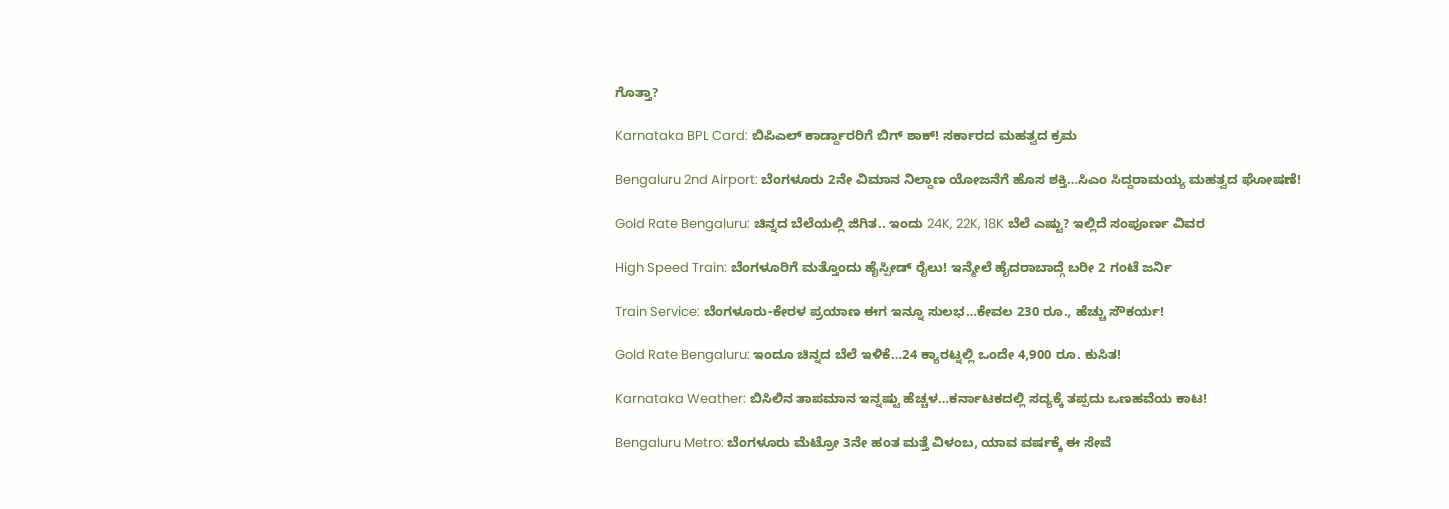ಗೊತ್ತಾ?

Karnataka BPL Card: ಬಿಪಿಎಲ್ ಕಾರ್ಡ್ದಾರರಿಗೆ ಬಿಗ್ ಶಾಕ್! ಸರ್ಕಾರದ ಮಹತ್ವದ ಕ್ರಮ

Bengaluru 2nd Airport: ಬೆಂಗಳೂರು 2ನೇ ವಿಮಾನ ನಿಲ್ದಾಣ ಯೋಜನೆಗೆ ಹೊಸ ಶಕ್ತಿ…ಸಿಎಂ ಸಿದ್ದರಾಮಯ್ಯ ಮಹತ್ವದ ಘೋಷಣೆ!

Gold Rate Bengaluru: ಚಿನ್ನದ ಬೆಲೆಯಲ್ಲಿ ಜಿಗಿತ.. ಇಂದು 24K, 22K, 18K ಬೆಲೆ ಎಷ್ಟು? ಇಲ್ಲಿದೆ ಸಂಪೂರ್ಣ ವಿವರ

High Speed Train: ಬೆಂಗಳೂರಿಗೆ ಮತ್ತೊಂದು ಹೈಸ್ಪೀಡ್ ರೈಲು! ಇನ್ಮೇಲೆ ಹೈದರಾಬಾದ್ಗೆ ಬರೀ 2 ಗಂಟೆ ಜರ್ನಿ

Train Service: ಬೆಂಗಳೂರು-ಕೇರಳ ಪ್ರಯಾಣ ಈಗ ಇನ್ನೂ ಸುಲಭ…ಕೇವಲ 230 ರೂ., ಹೆಚ್ಚು ಸೌಕರ್ಯ!

Gold Rate Bengaluru: ಇಂದೂ ಚಿನ್ನದ ಬೆಲೆ ಇಳಿಕೆ…24 ಕ್ಯಾರಟ್ನಲ್ಲಿ ಒಂದೇ 4,900 ರೂ. ಕುಸಿತ!

Karnataka Weather: ಬಿಸಿಲಿನ ತಾಪಮಾನ ಇನ್ನಷ್ಟು ಹೆಚ್ಚಳ…ಕರ್ನಾಟಕದಲ್ಲಿ ಸದ್ಯಕ್ಕೆ ತಪ್ಪದು ಒಣಹವೆಯ ಕಾಟ!

Bengaluru Metro: ಬೆಂಗಳೂರು ಮೆಟ್ರೋ 3ನೇ ಹಂತ ಮತ್ತೆ ವಿಳಂಬ, ಯಾವ ವರ್ಷಕ್ಕೆ ಈ ಸೇವೆ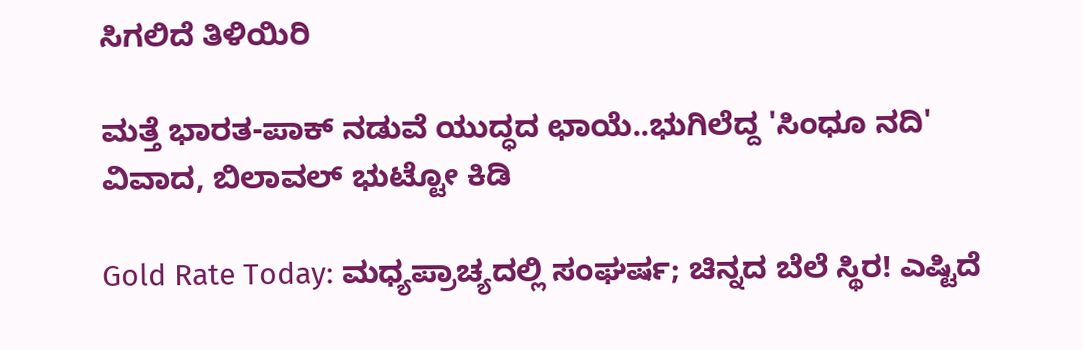ಸಿಗಲಿದೆ ತಿಳಿಯಿರಿ

ಮತ್ತೆ ಭಾರತ-ಪಾಕ್ ನಡುವೆ ಯುದ್ಧದ ಛಾಯೆ..ಭುಗಿಲೆದ್ದ 'ಸಿಂಧೂ ನದಿ' ವಿವಾದ, ಬಿಲಾವಲ್ ಭುಟ್ಟೋ ಕಿಡಿ

Gold Rate Today: ಮಧ್ಯಪ್ರಾಚ್ಯದಲ್ಲಿ ಸಂಘರ್ಷ; ಚಿನ್ನದ ಬೆಲೆ ಸ್ಥಿರ! ಎಷ್ಟಿದೆ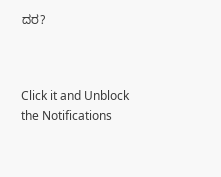ದರ?



Click it and Unblock the Notifications